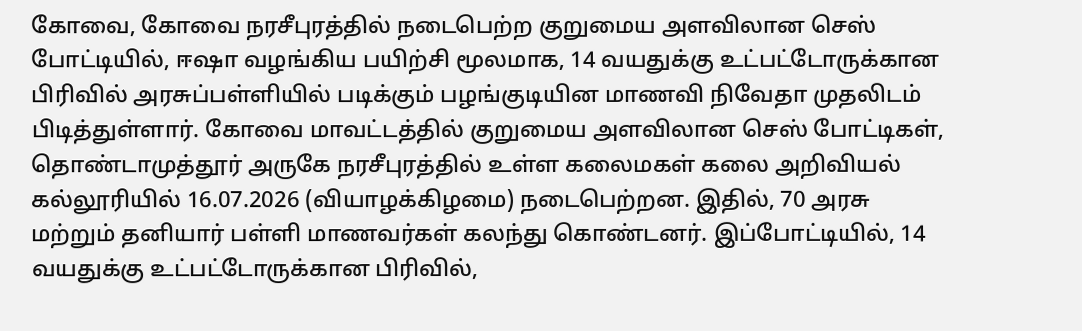கோவை, கோவை நரசீபுரத்தில் நடைபெற்ற குறுமைய அளவிலான செஸ் போட்டியில், ஈஷா வழங்கிய பயிற்சி மூலமாக, 14 வயதுக்கு உட்பட்டோருக்கான பிரிவில் அரசுப்பள்ளியில் படிக்கும் பழங்குடியின மாணவி நிவேதா முதலிடம் பிடித்துள்ளார். கோவை மாவட்டத்தில் குறுமைய அளவிலான செஸ் போட்டிகள், தொண்டாமுத்தூர் அருகே நரசீபுரத்தில் உள்ள கலைமகள் கலை அறிவியல் கல்லூரியில் 16.07.2026 (வியாழக்கிழமை) நடைபெற்றன. இதில், 70 அரசு மற்றும் தனியார் பள்ளி மாணவர்கள் கலந்து கொண்டனர். இப்போட்டியில், 14 வயதுக்கு உட்பட்டோருக்கான பிரிவில்,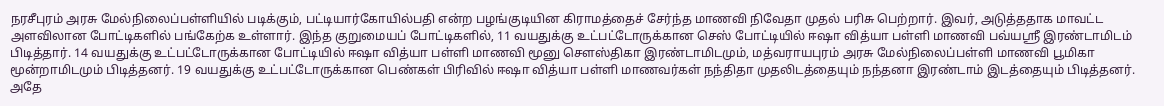நரசீபுரம் அரசு மேல்நிலைப்பள்ளியில் படிக்கும், பட்டியார்கோயில்பதி என்ற பழங்குடியின கிராமத்தைச் சேர்ந்த மாணவி நிவேதா முதல் பரிசு பெற்றார். இவர், அடுத்ததாக மாவட்ட அளவிலான போட்டிகளில் பங்கேற்க உள்ளார். இந்த குறுமையப் போட்டிகளில், 11 வயதுக்கு உட்பட்டோருக்கான செஸ் போட்டியில் ஈஷா வித்யா பள்ளி மாணவி பவ்யஸ்ரீ இரண்டாமிடம் பிடித்தார். 14 வயதுக்கு உட்பட்டோருக்கான போட்டியில் ஈஷா வித்யா பள்ளி மாணவி மூனு சௌஸ்திகா இரண்டாமிடமும், மத்வராயபுரம் அரசு மேல்நிலைப்பள்ளி மாணவி பூமிகா மூன்றாமிடமும் பிடித்தனர். 19 வயதுக்கு உட்பட்டோருக்கான பெண்கள் பிரிவில் ஈஷா வித்யா பள்ளி மாணவர்கள் நந்திதா முதலிடத்தையும் நந்தனா இரண்டாம் இடத்தையும் பிடித்தனர். அதே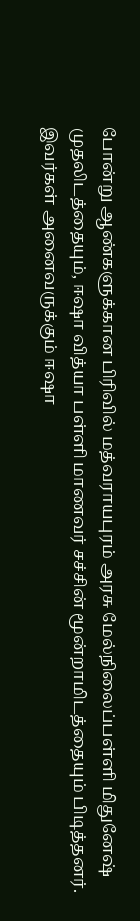போன்று ஆண்களுக்கான பிரிவில் மத்வராயபுரம் அரசு மேல்நிலைப்பள்ளி மிதுனேஷ் முதலிடத்தையும், ஈஷா வித்யா பள்ளி மாணவர் சச்சின் மூன்றாமிடத்தையும் பிடித்தனர். இவர்கள் அனைவருக்கும் ஈஷா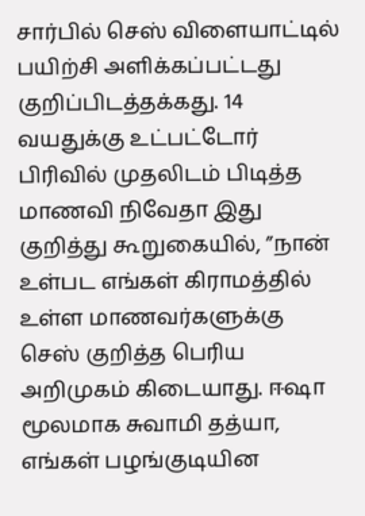சார்பில் செஸ் விளையாட்டில் பயிற்சி அளிக்கப்பட்டது குறிப்பிடத்தக்கது. 14 வயதுக்கு உட்பட்டோர் பிரிவில் முதலிடம் பிடித்த மாணவி நிவேதா இது குறித்து கூறுகையில், ”நான் உள்பட எங்கள் கிராமத்தில் உள்ள மாணவர்களுக்கு செஸ் குறித்த பெரிய அறிமுகம் கிடையாது. ஈஷா மூலமாக சுவாமி தத்யா, எங்கள் பழங்குடியின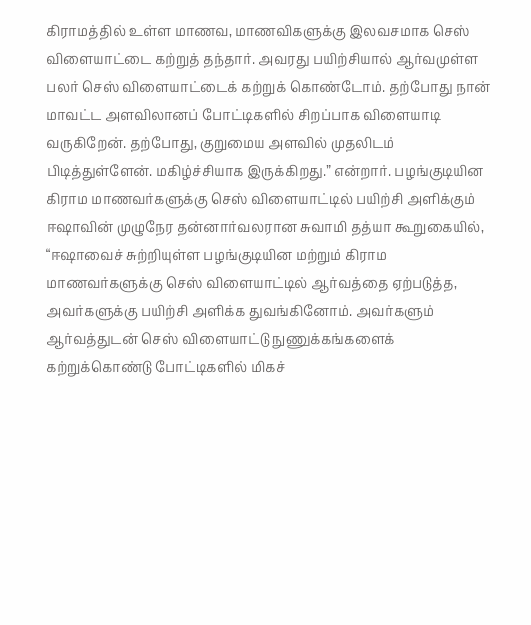கிராமத்தில் உள்ள மாணவ, மாணவிகளுக்கு இலவசமாக செஸ் விளையாட்டை கற்றுத் தந்தார். அவரது பயிற்சியால் ஆர்வமுள்ள பலர் செஸ் விளையாட்டைக் கற்றுக் கொண்டோம். தற்போது நான் மாவட்ட அளவிலானப் போட்டிகளில் சிறப்பாக விளையாடி வருகிறேன். தற்போது, குறுமைய அளவில் முதலிடம் பிடித்துள்ளேன். மகிழ்ச்சியாக இருக்கிறது.” என்றார். பழங்குடியின கிராம மாணவர்களுக்கு செஸ் விளையாட்டில் பயிற்சி அளிக்கும் ஈஷாவின் முழுநேர தன்னார்வலரான சுவாமி தத்யா கூறுகையில், “ஈஷாவைச் சுற்றியுள்ள பழங்குடியின மற்றும் கிராம மாணவர்களுக்கு செஸ் விளையாட்டில் ஆர்வத்தை ஏற்படுத்த, அவர்களுக்கு பயிற்சி அளிக்க துவங்கினோம். அவர்களும் ஆர்வத்துடன் செஸ் விளையாட்டு நுணுக்கங்களைக் கற்றுக்கொண்டு போட்டிகளில் மிகச்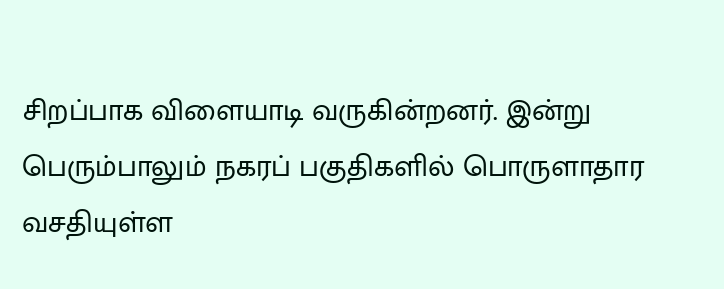சிறப்பாக விளையாடி வருகின்றனர். இன்று பெரும்பாலும் நகரப் பகுதிகளில் பொருளாதார வசதியுள்ள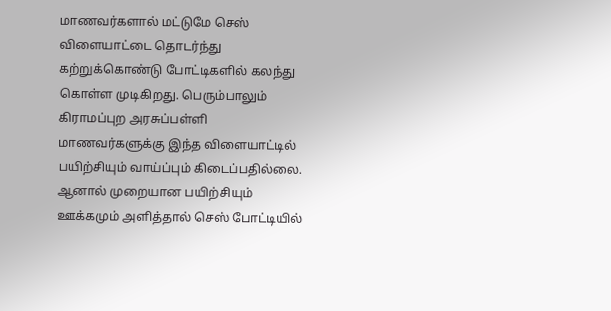மாணவர்களால் மட்டுமே செஸ் விளையாட்டை தொடர்ந்து கற்றுக்கொண்டு போட்டிகளில் கலந்து கொள்ள முடிகிறது. பெரும்பாலும் கிராமப்புற அரசுப்பள்ளி மாணவர்களுக்கு இந்த விளையாட்டில் பயிற்சியும் வாய்ப்பும் கிடைப்பதில்லை. ஆனால் முறையான பயிற்சியும் ஊக்கமும் அளித்தால் செஸ் போட்டியில்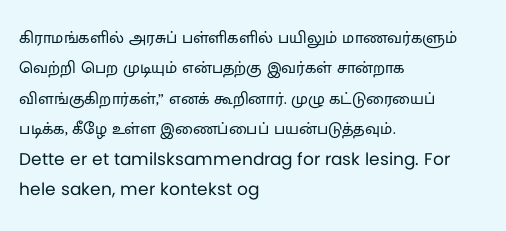கிராமங்களில் அரசுப் பள்ளிகளில் பயிலும் மாணவர்களும் வெற்றி பெற முடியும் என்பதற்கு இவர்கள் சான்றாக விளங்குகிறார்கள்,” எனக் கூறினார். முழு கட்டுரையைப் படிக்க, கீழே உள்ள இணைப்பைப் பயன்படுத்தவும்.
Dette er et tamilsksammendrag for rask lesing. For hele saken, mer kontekst og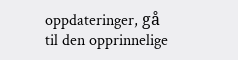oppdateringer, gå til den opprinnelige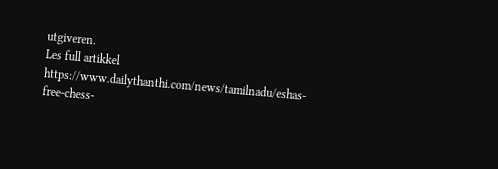utgiveren.
Les full artikkel
https://www.dailythanthi.com/news/tamilnadu/eshas-free-chess-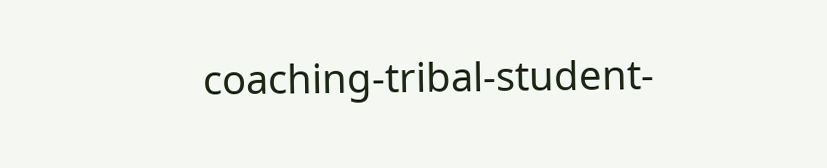coaching-tribal-student-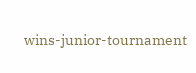wins-junior-tournament